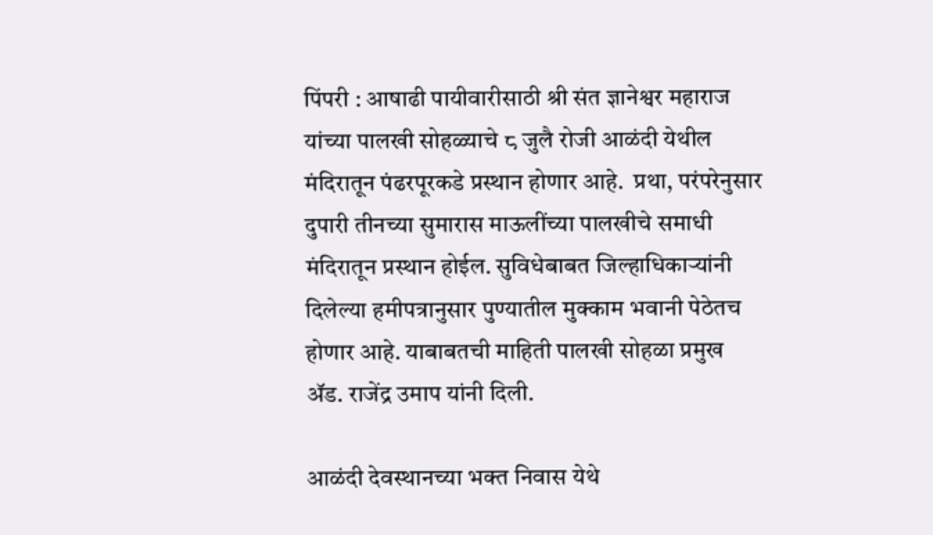पिंपरी : आषाढी पायीवारीसाठी श्री संत ज्ञानेश्वर महाराज यांच्या पालखी सोहळ्याचे ८ जुलै रोजी आळंदी येथील मंदिरातून पंढरपूरकडे प्रस्थान होणार आहे.  प्रथा, परंपरेनुसार दुपारी तीनच्या सुमारास माऊलींच्या पालखीचे समाधी मंदिरातून प्रस्थान होईल. सुविधेबाबत जिल्हाधिकाऱ्यांनी दिलेल्या हमीपत्रानुसार पुण्यातील मुक्काम भवानी पेठेतच होणार आहे. याबाबतची माहिती पालखी सोहळा प्रमुख ॲड. राजेंद्र उमाप यांनी दिली.

आळंदी देवस्थानच्या भक्त निवास येथे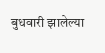बुधवारी झालेल्या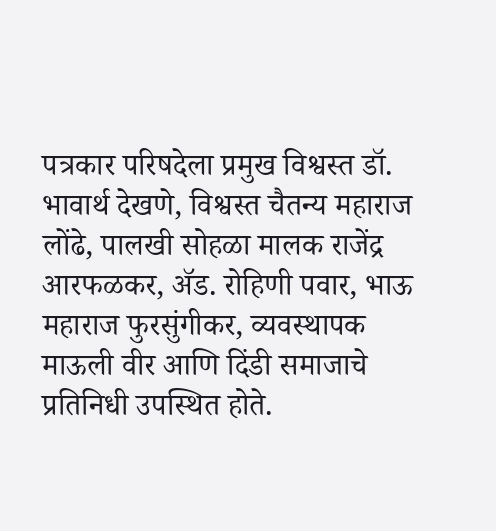पत्रकार परिषदेला प्रमुख विश्वस्त डॉ. भावार्थ देखणे, विश्वस्त चैतन्य महाराज लोंढे, पालखी सोहळा मालक राजेंद्र आरफळकर, ॲड. रोहिणी पवार, भाऊ महाराज फुरसुंगीकर, व्यवस्थापक माऊली वीर आणि दिंडी समाजाचे प्रतिनिधी उपस्थित होते.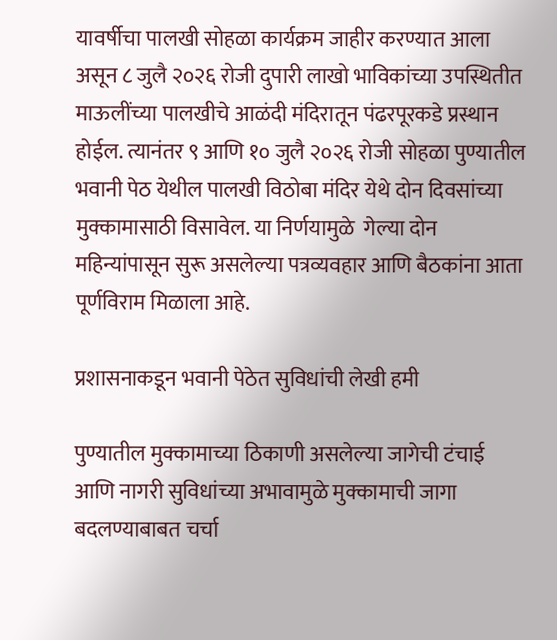यावर्षीचा पालखी सोहळा कार्यक्रम जाहीर करण्यात आला असून ८ जुलै २०२६ रोजी दुपारी लाखो भाविकांच्या उपस्थितीत माऊलींच्या पालखीचे आळंदी मंदिरातून पंढरपूरकडे प्रस्थान होईल. त्यानंतर ९ आणि १० जुलै २०२६ रोजी सोहळा पुण्यातील भवानी पेठ येथील पालखी विठोबा मंदिर येथे दोन दिवसांच्या मुक्कामासाठी विसावेल. या निर्णयामुळे  गेल्या दोन महिन्यांपासून सुरू असलेल्या पत्रव्यवहार आणि बैठकांना आता पूर्णविराम मिळाला आहे.

प्रशासनाकडून भवानी पेठेत सुविधांची लेखी हमी

पुण्यातील मुक्कामाच्या ठिकाणी असलेल्या जागेची टंचाई आणि नागरी सुविधांच्या अभावामुळे मुक्कामाची जागा बदलण्याबाबत चर्चा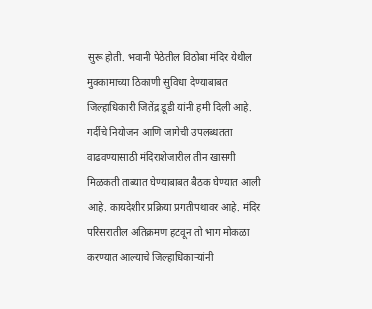सुरू होती. भवानी पेठेतील विठोबा मंदिर येथील मुक्कामाच्या ठिकाणी सुविधा देण्याबाबत जिल्हाधिकारी जितेंद्र डूडी यांनी हमी दिली आहे. गर्दीचे नियोजन आणि जागेची उपलब्धतता वाढवण्यासाठी मंदिराशेजारील तीन खासगी मिळकती ताब्यात घेण्याबाबत बैठक घेण्यात आली आहे. कायदेशीर प्रक्रिया प्रगतीपथावर आहे. मंदिर परिसरातील अतिक्रमण हटवून तो भाग मोकळा करण्यात आल्याचे जिल्हाधिकाऱ्यांनी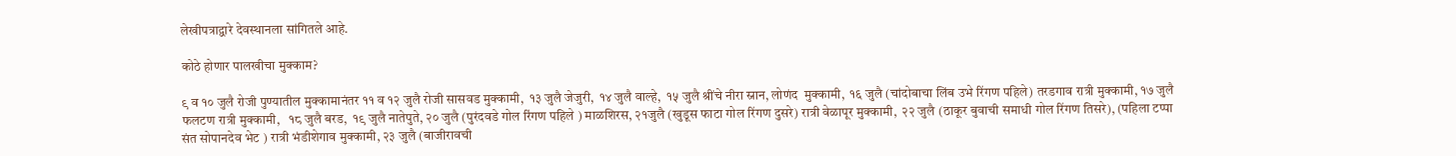लेखीपत्राद्वारे देवस्थानला सांगितले आहे.

कोठे होणार पालखीचा मुक्काम?

९ व १० जुलै रोजी पुण्यातील मुक्कामानंतर ११ व १२ जुलै रोजी सासवड मुक्कामी,  १३ जुलै जेजुरी,  १४ जुलै वाल्हे,  १५ जुलै श्रींचे नीरा स्नान, लोणंद  मुक्कामी,  १६ जुलै (चांदोबाचा लिंब उभे रिंगण पहिले) तरडगाव रात्री मुक्कामी, १७ जुलै  फलटण रात्री मुक्कामी,   १८ जुलै बरड,  १९ जुलै नातेपुते, २० जुलै (पुरंदवडे गोल रिंगण पहिले ) माळशिरस, २१जुलै (खुडूस फाटा गोल रिंगण दुसरे) रात्री वेळापूर मुक्कामी,  २२ जुलै (ठाकूर बुवाची समाधी गोल रिंगण तिसरे), (पहिला टप्पा संत सोपानदेव भेट ) रात्री भंडीशेगाव मुक्कामी, २३ जुलै (बाजीरावची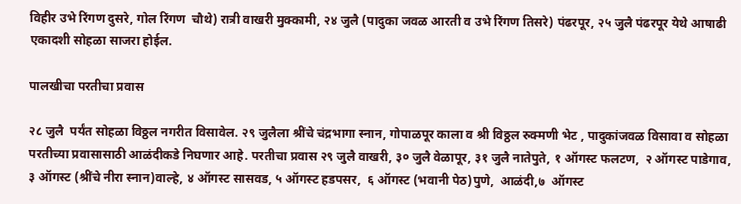विहीर उभे रिंगण दुसरे, गोल रिंगण  चौथे) रात्री वाखरी मुक्कामी, २४ जुलै (पादुका जवळ आरती व उभे रिंगण तिसरे) पंढरपूर, २५ जुलै पंढरपूर येथे आषाढी एकादशी सोहळा साजरा होईल.

पालखीचा परतीचा प्रवास

२८ जुलै  पर्यंत सोहळा विठ्ठल नगरीत विसावेल. २९ जुलैला श्रींचे चंद्रभागा स्नान, गोपाळपूर काला व श्री विठ्ठल रुक्मणी भेट , पादुकांजवळ विसावा व सोहळा परतीच्या प्रवासासाठी आळंदीकडे निघणार आहे. परतीचा प्रवास २९ जुलै वाखरी, ३० जुलै वेळापूर, ३१ जुलै नातेपुते, १ ऑगस्ट फलटण,  २ ऑगस्ट पाडेगाव,  ३ ऑगस्ट (श्रींचे नीरा स्नान)वाल्हे, ४ ऑगस्ट सासवड, ५ ऑगस्ट हडपसर,  ६ ऑगस्ट (भवानी पेठ)पुणे,  आळंदी,७  ऑगस्ट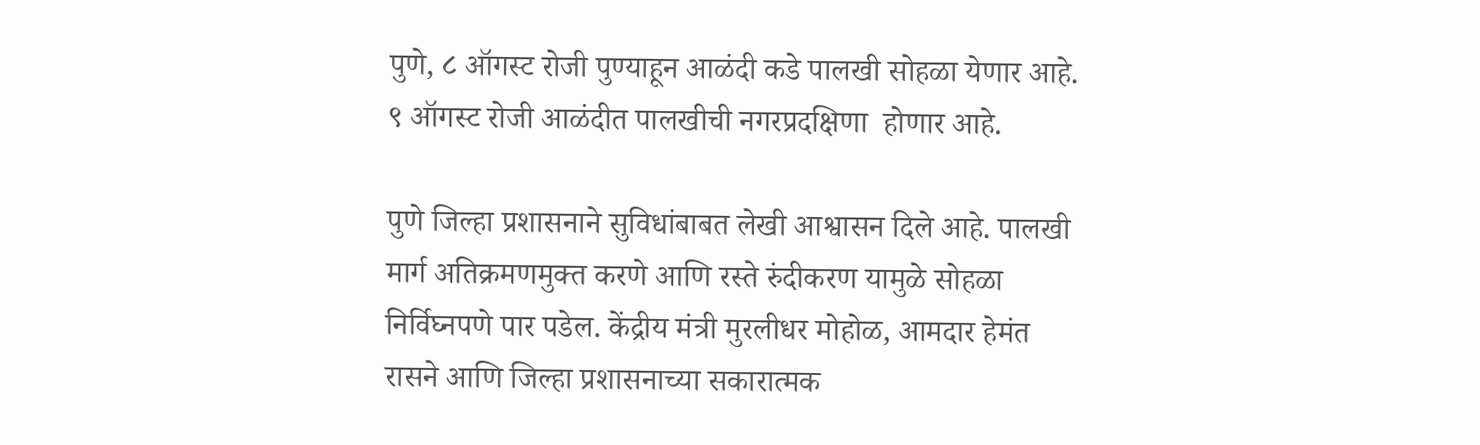पुणे, ८ ऑगस्ट रोजी पुण्याहून आळंदी कडे पालखी सोहळा येणार आहे. ९ ऑगस्ट रोजी आळंदीत पालखीची नगरप्रदक्षिणा  होणार आहे.

पुणे जिल्हा प्रशासनाने सुविधांबाबत लेखी आश्वासन दिले आहे. पालखी मार्ग अतिक्रमणमुक्त करणे आणि रस्ते रुंदीकरण यामुळे सोहळा निर्विघ्नपणे पार पडेल. केंद्रीय मंत्री मुरलीधर मोहोळ, आमदार हेमंत रासने आणि जिल्हा प्रशासनाच्या सकारात्मक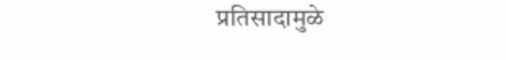प्रतिसादामुळे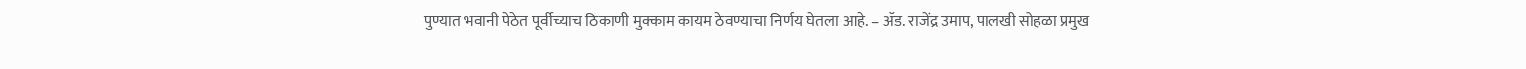पुण्यात भवानी पेठेत पूर्वीच्याच ठिकाणी मुक्काम कायम ठेवण्याचा निर्णय घेतला आहे. – ॲड. राजेंद्र उमाप, पालखी सोहळा प्रमुख